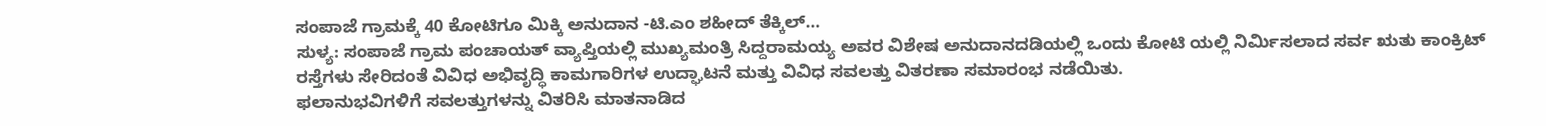ಸಂಪಾಜೆ ಗ್ರಾಮಕ್ಕೆ 40 ಕೋಟಿಗೂ ಮಿಕ್ಕಿ ಅನುದಾನ -ಟಿ.ಎಂ ಶಹೀದ್ ತೆಕ್ಕಿಲ್…
ಸುಳ್ಯ: ಸಂಪಾಜೆ ಗ್ರಾಮ ಪಂಚಾಯತ್ ವ್ಯಾಪ್ತಿಯಲ್ಲಿ ಮುಖ್ಯಮಂತ್ರಿ ಸಿದ್ದರಾಮಯ್ಯ ಅವರ ವಿಶೇಷ ಅನುದಾನದಡಿಯಲ್ಲಿ ಒಂದು ಕೋಟಿ ಯಲ್ಲಿ ನಿರ್ಮಿಸಲಾದ ಸರ್ವ ಋತು ಕಾಂಕ್ರಿಟ್ ರಸ್ತೆಗಳು ಸೇರಿದಂತೆ ವಿವಿಧ ಅಭಿವೃದ್ಧಿ ಕಾಮಗಾರಿಗಳ ಉದ್ಘಾಟನೆ ಮತ್ತು ವಿವಿಧ ಸವಲತ್ತು ವಿತರಣಾ ಸಮಾರಂಭ ನಡೆಯಿತು.
ಫಲಾನುಭವಿಗಳಿಗೆ ಸವಲತ್ತುಗಳನ್ನು ವಿತರಿಸಿ ಮಾತನಾಡಿದ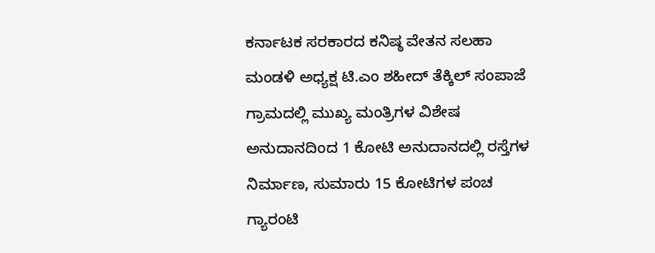ಕರ್ನಾಟಕ ಸರಕಾರದ ಕನಿಷ್ಠ ವೇತನ ಸಲಹಾ ಮಂಡಳಿ ಅಧ್ಯಕ್ಷ ಟಿ.ಎಂ ಶಹೀದ್ ತೆಕ್ಕಿಲ್ ಸಂಪಾಜೆ ಗ್ರಾಮದಲ್ಲಿ ಮುಖ್ಯ ಮಂತ್ರಿಗಳ ವಿಶೇಷ ಅನುದಾನದಿಂದ 1 ಕೋಟಿ ಅನುದಾನದಲ್ಲಿ ರಸ್ತೆಗಳ ನಿರ್ಮಾಣ, ಸುಮಾರು 15 ಕೋಟಿಗಳ ಪಂಚ ಗ್ಯಾರಂಟಿ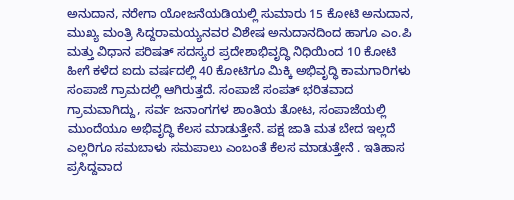ಅನುದಾನ, ನರೇಗಾ ಯೋಜನೆಯಡಿಯಲ್ಲಿ ಸುಮಾರು 15 ಕೋಟಿ ಅನುದಾನ, ಮುಖ್ಯ ಮಂತ್ರಿ ಸಿದ್ದರಾಮಯ್ಯನವರ ವಿಶೇಷ ಅನುದಾನದಿಂದ ಹಾಗೂ ಎಂ.ಪಿ ಮತ್ತು ವಿಧಾನ ಪರಿಷತ್ ಸದಸ್ಯರ ಪ್ರದೇಶಾಭಿವೃದ್ಧಿ ನಿಧಿಯಿಂದ 10 ಕೋಟಿ ಹೀಗೆ ಕಳೆದ ಐದು ವರ್ಷದಲ್ಲಿ 40 ಕೋಟಿಗೂ ಮಿಕ್ಕಿ ಅಭಿವೃದ್ಧಿ ಕಾಮಗಾರಿಗಳು ಸಂಪಾಜೆ ಗ್ರಾಮದಲ್ಲಿ ಆಗಿರುತ್ತದೆ. ಸಂಪಾಜೆ ಸಂಪತ್ ಭರಿತವಾದ ಗ್ರಾಮವಾಗಿದ್ದು, ಸರ್ವ ಜನಾಂಗಗಳ ಶಾಂತಿಯ ತೋಟ, ಸಂಪಾಜೆಯಲ್ಲಿ ಮುಂದೆಯೂ ಅಭಿವೃದ್ಧಿ ಕೆಲಸ ಮಾಡುತ್ತೇನೆ. ಪಕ್ಷ ಜಾತಿ ಮತ ಬೇದ ಇಲ್ಲದೆ ಎಲ್ಲರಿಗೂ ಸಮಬಾಳು ಸಮಪಾಲು ಎಂಬಂತೆ ಕೆಲಸ ಮಾಡುತ್ತೇನೆ . ಇತಿಹಾಸ ಪ್ರಸಿದ್ದವಾದ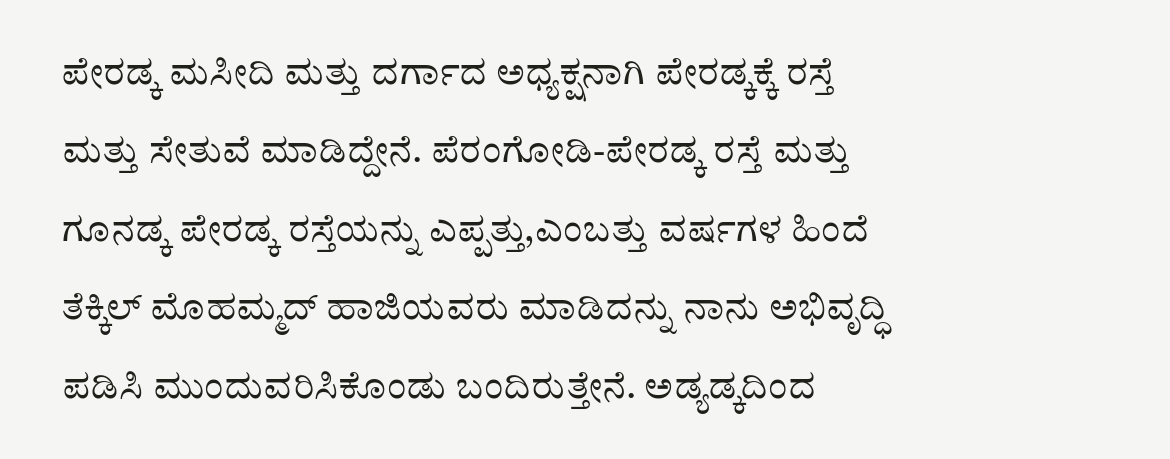ಪೇರಡ್ಕ ಮಸೀದಿ ಮತ್ತು ದರ್ಗಾದ ಅಧ್ಯಕ್ಷನಾಗಿ ಪೇರಡ್ಕಕ್ಕೆ ರಸ್ತೆ ಮತ್ತು ಸೇತುವೆ ಮಾಡಿದ್ದೇನೆ. ಪೆರಂಗೋಡಿ-ಪೇರಡ್ಕ ರಸ್ತೆ ಮತ್ತು ಗೂನಡ್ಕ ಪೇರಡ್ಕ ರಸ್ತೆಯನ್ನು ಎಪ್ಪತ್ತು,ಎಂಬತ್ತು ವರ್ಷಗಳ ಹಿಂದೆ ತೆಕ್ಕಿಲ್ ಮೊಹಮ್ಮದ್ ಹಾಜಿಯವರು ಮಾಡಿದನ್ನು ನಾನು ಅಭಿವೃದ್ಧಿ ಪಡಿಸಿ ಮುಂದುವರಿಸಿಕೊಂಡು ಬಂದಿರುತ್ತೇನೆ. ಅಡ್ಯಡ್ಕದಿಂದ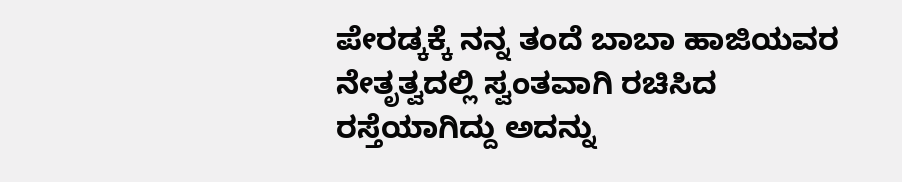ಪೇರಡ್ಕಕ್ಕೆ ನನ್ನ ತಂದೆ ಬಾಬಾ ಹಾಜಿಯವರ ನೇತೃತ್ವದಲ್ಲಿ ಸ್ವಂತವಾಗಿ ರಚಿಸಿದ ರಸ್ತೆಯಾಗಿದ್ದು ಅದನ್ನು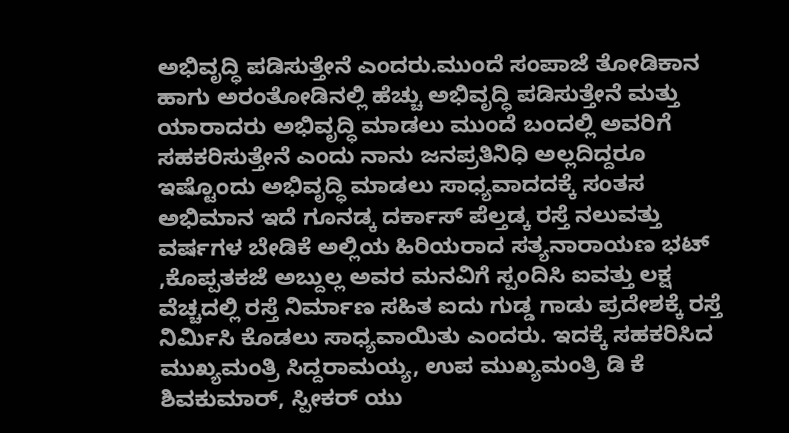ಅಭಿವೃದ್ಧಿ ಪಡಿಸುತ್ತೇನೆ ಎಂದರು.ಮುಂದೆ ಸಂಪಾಜೆ ತೋಡಿಕಾನ ಹಾಗು ಅರಂತೋಡಿನಲ್ಲಿ ಹೆಚ್ಚು ಅಭಿವೃದ್ಧಿ ಪಡಿಸುತ್ತೇನೆ ಮತ್ತು ಯಾರಾದರು ಅಭಿವೃದ್ಧಿ ಮಾಡಲು ಮುಂದೆ ಬಂದಲ್ಲಿ ಅವರಿಗೆ ಸಹಕರಿಸುತ್ತೇನೆ ಎಂದು ನಾನು ಜನಪ್ರತಿನಿಧಿ ಅಲ್ಲದಿದ್ದರೂ ಇಷ್ಟೊಂದು ಅಭಿವೃದ್ಧಿ ಮಾಡಲು ಸಾಧ್ಯವಾದದಕ್ಕೆ ಸಂತಸ ಅಭಿಮಾನ ಇದೆ ಗೂನಡ್ಕ ದರ್ಕಾಸ್ ಪೆಲ್ತಡ್ಕ ರಸ್ತೆ ನಲುವತ್ತು ವರ್ಷಗಳ ಬೇಡಿಕೆ ಅಲ್ಲಿಯ ಹಿರಿಯರಾದ ಸತ್ಯನಾರಾಯಣ ಭಟ್ ,ಕೊಪ್ಪತಕಜೆ ಅಬ್ದುಲ್ಲ ಅವರ ಮನವಿಗೆ ಸ್ಪಂದಿಸಿ ಐವತ್ತು ಲಕ್ಷ ವೆಚ್ಚದಲ್ಲಿ ರಸ್ತೆ ನಿರ್ಮಾಣ ಸಹಿತ ಐದು ಗುಡ್ಡ ಗಾಡು ಪ್ರದೇಶಕ್ಕೆ ರಸ್ತೆ ನಿರ್ಮಿಸಿ ಕೊಡಲು ಸಾಧ್ಯವಾಯಿತು ಎಂದರು. ಇದಕ್ಕೆ ಸಹಕರಿಸಿದ ಮುಖ್ಯಮಂತ್ರಿ ಸಿದ್ದರಾಮಯ್ಯ, ಉಪ ಮುಖ್ಯಮಂತ್ರಿ ಡಿ ಕೆ ಶಿವಕುಮಾರ್, ಸ್ಪೀಕರ್ ಯು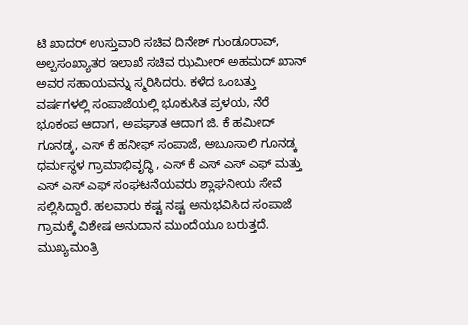ಟಿ ಖಾದರ್ ಉಸ್ತುವಾರಿ ಸಚಿವ ದಿನೇಶ್ ಗುಂಡೂರಾವ್, ಅಲ್ಪಸಂಖ್ಯಾತರ ಇಲಾಖೆ ಸಚಿವ ಝಮೀರ್ ಅಹಮದ್ ಖಾನ್ ಅವರ ಸಹಾಯವನ್ನು ಸ್ಮರಿಸಿದರು. ಕಳೆದ ಒಂಬತ್ತು ವರ್ಷಗಳಲ್ಲಿ ಸಂಪಾಜೆಯಲ್ಲಿ ಭೂಕುಸಿತ ಪ್ರಳಯ, ನೆರೆ ಭೂಕಂಪ ಆದಾಗ, ಅಪಘಾತ ಆದಾಗ ಜಿ. ಕೆ ಹಮೀದ್ ಗೂನಡ್ಕ, ಎಸ್ ಕೆ ಹನೀಫ್ ಸಂಪಾಜೆ, ಅಬೂಸಾಲಿ ಗೂನಡ್ಕ ಧರ್ಮಸ್ಥಳ ಗ್ರಾಮಾಭಿವೃದ್ಧಿ , ಎಸ್ ಕೆ ಎಸ್ ಎಸ್ ಎಫ್ ಮತ್ತು ಎಸ್ ಎಸ್ ಎಫ್ ಸಂಘಟನೆಯವರು ಶ್ಲಾಘನೀಯ ಸೇವೆ ಸಲ್ಲಿಸಿದ್ದಾರೆ. ಹಲವಾರು ಕಷ್ಟ ನಷ್ಟ ಅನುಭವಿಸಿದ ಸಂಪಾಜೆ ಗ್ರಾಮಕ್ಕೆ ವಿಶೇಷ ಅನುದಾನ ಮುಂದೆಯೂ ಬರುತ್ತದೆ. ಮುಖ್ಯಮಂತ್ರಿ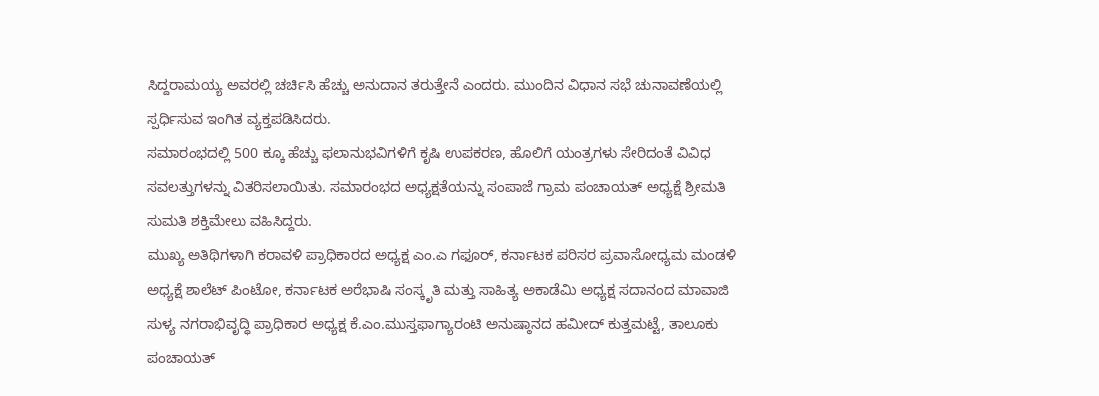ಸಿದ್ದರಾಮಯ್ಯ ಅವರಲ್ಲಿ ಚರ್ಚಿಸಿ ಹೆಚ್ಚು ಅನುದಾನ ತರುತ್ತೇನೆ ಎಂದರು. ಮುಂದಿನ ವಿಧಾನ ಸಭೆ ಚುನಾವಣೆಯಲ್ಲಿ ಸ್ಪರ್ಧಿಸುವ ಇಂಗಿತ ವ್ಯಕ್ತಪಡಿಸಿದರು.
ಸಮಾರಂಭದಲ್ಲಿ 500 ಕ್ಕೂ ಹೆಚ್ಚು ಫಲಾನುಭವಿಗಳಿಗೆ ಕೃಷಿ ಉಪಕರಣ, ಹೊಲಿಗೆ ಯಂತ್ರಗಳು ಸೇರಿದಂತೆ ವಿವಿಧ ಸವಲತ್ತುಗಳನ್ನು ವಿತರಿಸಲಾಯಿತು. ಸಮಾರಂಭದ ಅಧ್ಯಕ್ಷತೆಯನ್ನು ಸಂಪಾಜೆ ಗ್ರಾಮ ಪಂಚಾಯತ್ ಅಧ್ಯಕ್ಷೆ ಶ್ರೀಮತಿ ಸುಮತಿ ಶಕ್ತಿಮೇಲು ವಹಿಸಿದ್ದರು.
ಮುಖ್ಯ ಅತಿಥಿಗಳಾಗಿ ಕರಾವಳಿ ಪ್ರಾಧಿಕಾರದ ಅಧ್ಯಕ್ಷ ಎಂ.ಎ ಗಫೂರ್, ಕರ್ನಾಟಕ ಪರಿಸರ ಪ್ರವಾಸೋಧ್ಯಮ ಮಂಡಳಿ ಅಧ್ಯಕ್ಷೆ ಶಾಲೆಟ್ ಪಿಂಟೋ, ಕರ್ನಾಟಕ ಅರೆಭಾಷಿ ಸಂಸ್ಕೃತಿ ಮತ್ತು ಸಾಹಿತ್ಯ ಅಕಾಡೆಮಿ ಅಧ್ಯಕ್ಷ ಸದಾನಂದ ಮಾವಾಜಿ ಸುಳ್ಯ ನಗರಾಭಿವೃದ್ಧಿ ಪ್ರಾಧಿಕಾರ ಅಧ್ಯಕ್ಷ ಕೆ.ಎಂ.ಮುಸ್ತಫಾಗ್ಯಾರಂಟಿ ಅನುಷ್ಠಾನದ ಹಮೀದ್ ಕುತ್ತಮಟ್ಟೆ, ತಾಲೂಕು ಪಂಚಾಯತ್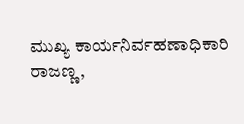ಮುಖ್ಯ ಕಾರ್ಯನಿರ್ವಹಣಾಧಿಕಾರಿ ರಾಜಣ್ಣ,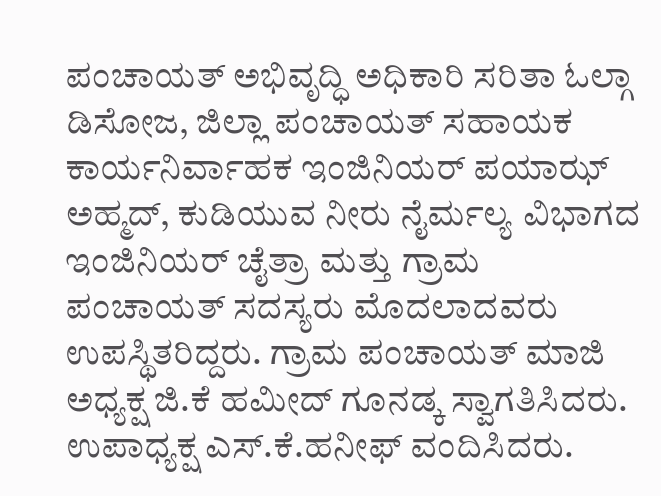ಪಂಚಾಯತ್ ಅಭಿವೃದ್ಧಿ ಅಧಿಕಾರಿ ಸರಿತಾ ಓಲ್ಗಾ ಡಿಸೋಜ, ಜಿಲ್ಲಾ ಪಂಚಾಯತ್ ಸಹಾಯಕ ಕಾರ್ಯನಿರ್ವಾಹಕ ಇಂಜಿನಿಯರ್ ಪಯಾಝ್ ಅಹ್ಮದ್, ಕುಡಿಯುವ ನೀರು ನೈರ್ಮಲ್ಯ ವಿಭಾಗದ ಇಂಜಿನಿಯರ್ ಚೈತ್ರಾ ಮತ್ತು ಗ್ರಾಮ ಪಂಚಾಯತ್ ಸದಸ್ಯರು ಮೊದಲಾದವರು ಉಪಸ್ಥಿತರಿದ್ದರು. ಗ್ರಾಮ ಪಂಚಾಯತ್ ಮಾಜಿ ಅಧ್ಯಕ್ಷ ಜಿ.ಕೆ ಹಮೀದ್ ಗೂನಡ್ಕ ಸ್ವಾಗತಿಸಿದರು. ಉಪಾಧ್ಯಕ್ಷ ಎಸ್.ಕೆ.ಹನೀಫ್ ವಂದಿಸಿದರು.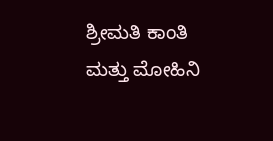ಶ್ರೀಮತಿ ಕಾಂತಿ ಮತ್ತು ಮೋಹಿನಿ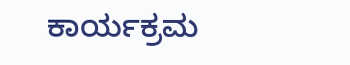ಕಾರ್ಯಕ್ರಮ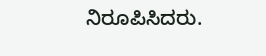ನಿರೂಪಿಸಿದರು.